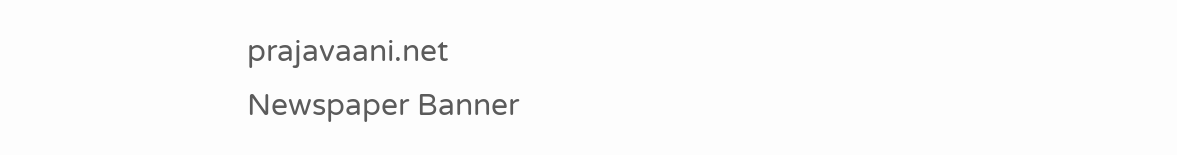prajavaani.net
Newspaper Banner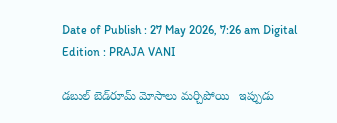Date of Publish : 27 May 2026, 7:26 am Digital Edition : PRAJA VANI

డబుల్ బెడ్‌రూమ్ మోసాలు మర్చిపోయి   ఇప్పుడు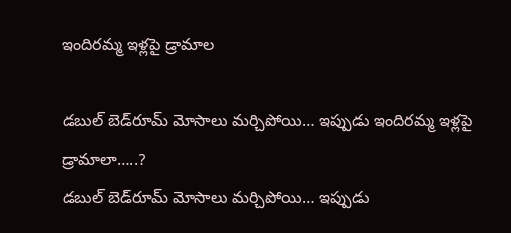ఇందిరమ్మ ఇళ్లపై డ్రామాల

డబుల్ బెడ్‌రూమ్ మోసాలు మర్చిపోయి… ఇప్పుడు ఇందిరమ్మ ఇళ్లపై డ్రామాలా…..?
డబుల్ బెడ్‌రూమ్ మోసాలు మర్చిపోయి… ఇప్పుడు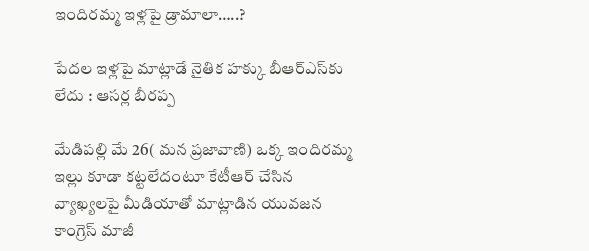ఇందిరమ్మ ఇళ్లపై డ్రామాలా…..?

పేదల ఇళ్లపై మాట్లాడే నైతిక హక్కు బీఆర్ఎస్‌కు లేదు : ఆసర్ల బీరప్ప

మేడిపల్లి మే 26( మన ప్రజావాణి) ఒక్క ఇందిరమ్మ ఇల్లు కూడా కట్టలేదంటూ కేటీఆర్ చేసిన వ్యాఖ్యలపై మీడియాతో మాట్లాడిన యువజన కాంగ్రెస్ మాజీ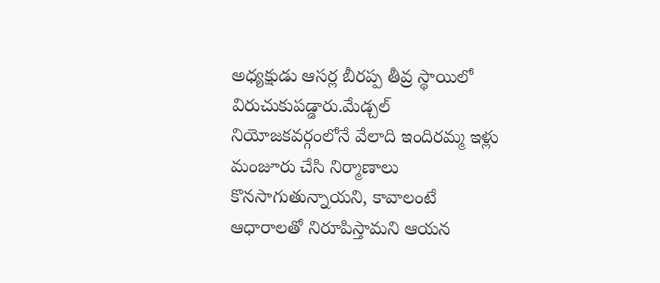అధ్యక్షుడు ఆసర్ల బీరప్ప తీవ్ర స్థాయిలో విరుచుకుపడ్డారు.మేడ్చల్ నియోజకవర్గంలోనే వేలాది ఇందిరమ్మ ఇళ్లు మంజూరు చేసి నిర్మాణాలు కొనసాగుతున్నాయని, కావాలంటే ఆధారాలతో నిరూపిస్తామని ఆయన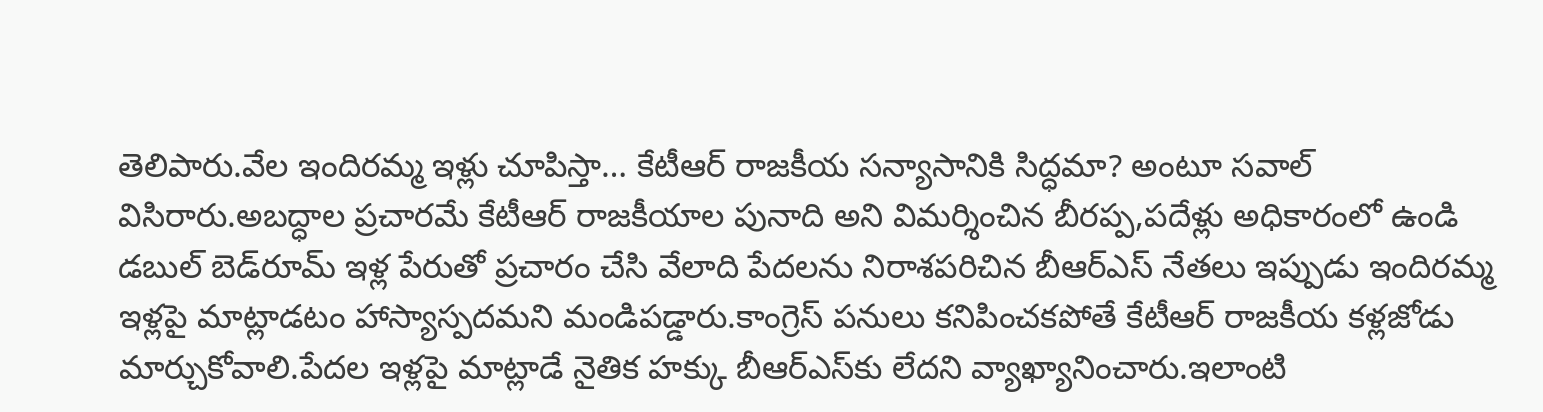తెలిపారు.వేల ఇందిరమ్మ ఇళ్లు చూపిస్తా… కేటీఆర్ రాజకీయ సన్యాసానికి సిద్ధమా? అంటూ సవాల్ విసిరారు.అబద్ధాల ప్రచారమే కేటీఆర్ రాజకీయాల పునాది అని విమర్శించిన బీరప్ప,పదేళ్లు అధికారంలో ఉండి డబుల్ బెడ్‌రూమ్ ఇళ్ల పేరుతో ప్రచారం చేసి వేలాది పేదలను నిరాశపరిచిన బీఆర్ఎస్ నేతలు ఇప్పుడు ఇందిరమ్మ ఇళ్లపై మాట్లాడటం హాస్యాస్పదమని మండిపడ్డారు.కాంగ్రెస్ పనులు కనిపించకపోతే కేటీఆర్ రాజకీయ కళ్లజోడు మార్చుకోవాలి.పేదల ఇళ్లపై మాట్లాడే నైతిక హక్కు బీఆర్ఎస్‌కు లేదని వ్యాఖ్యానించారు.ఇలాంటి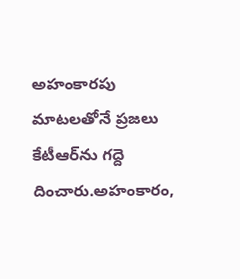అహంకారపు మాటలతోనే ప్రజలు కేటీఆర్‌ను గద్దె దించారు.అహంకారం,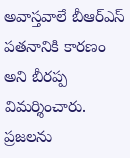అవాస్తవాలే బీఆర్ఎస్ పతనానికి కారణం అని బీరప్ప విమర్శించారు.
ప్రజలను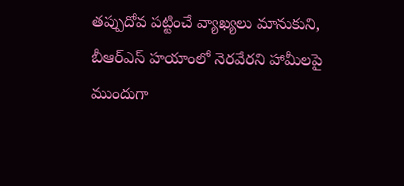తప్పుదోవ పట్టించే వ్యాఖ్యలు మానుకుని, బీఆర్ఎస్ హయాంలో నెరవేరని హామీలపై ముందుగా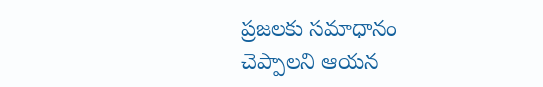ప్రజలకు సమాధానం చెప్పాలని ఆయన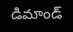డిమాండ్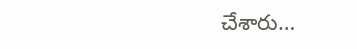చేశారు…